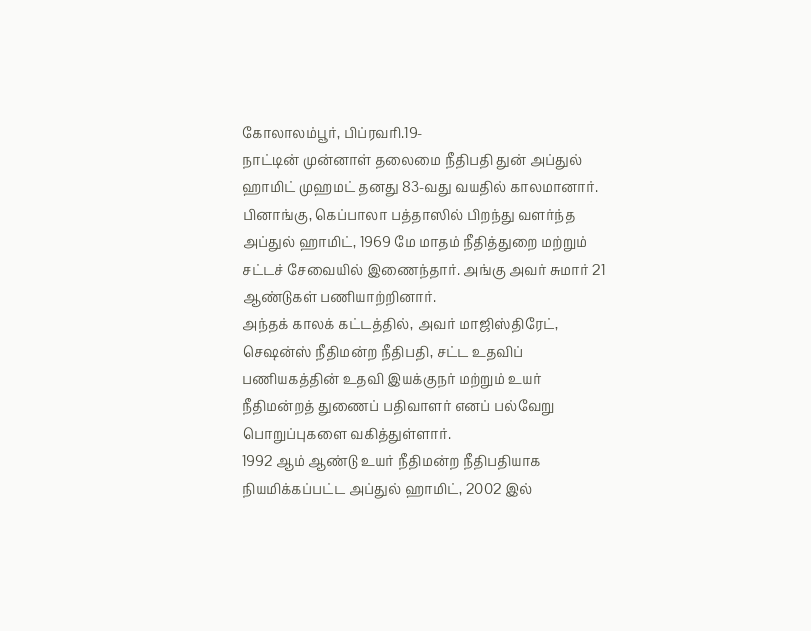கோலாலம்பூர், பிப்ரவரி.19-
நாட்டின் முன்னாள் தலைமை நீதிபதி துன் அப்துல் ஹாமிட் முஹமட் தனது 83-வது வயதில் காலமானார்.
பினாங்கு, கெப்பாலா பத்தாஸில் பிறந்து வளர்ந்த அப்துல் ஹாமிட், 1969 மே மாதம் நீதித்துறை மற்றும் சட்டச் சேவையில் இணைந்தார். அங்கு அவர் சுமார் 21 ஆண்டுகள் பணியாற்றினார்.
அந்தக் காலக் கட்டத்தில், அவர் மாஜிஸ்திரேட், செஷன்ஸ் நீதிமன்ற நீதிபதி, சட்ட உதவிப் பணியகத்தின் உதவி இயக்குநர் மற்றும் உயர் நீதிமன்றத் துணைப் பதிவாளர் எனப் பல்வேறு பொறுப்புகளை வகித்துள்ளார்.
1992 ஆம் ஆண்டு உயர் நீதிமன்ற நீதிபதியாக நியமிக்கப்பட்ட அப்துல் ஹாமிட், 2002 இல்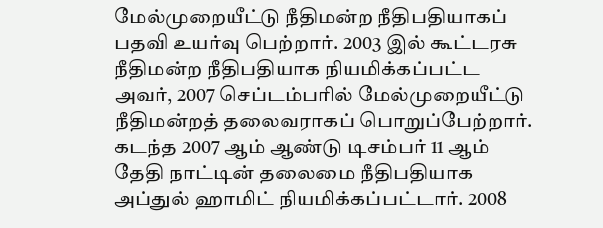மேல்முறையீட்டு நீதிமன்ற நீதிபதியாகப் பதவி உயர்வு பெற்றார். 2003 இல் கூட்டரசு நீதிமன்ற நீதிபதியாக நியமிக்கப்பட்ட அவர், 2007 செப்டம்பரில் மேல்முறையீட்டு நீதிமன்றத் தலைவராகப் பொறுப்பேற்றார்.
கடந்த 2007 ஆம் ஆண்டு டிசம்பர் 11 ஆம் தேதி நாட்டின் தலைமை நீதிபதியாக அப்துல் ஹாமிட் நியமிக்கப்பட்டார். 2008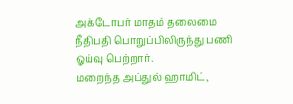அக்டோபர் மாதம் தலைமை நீதிபதி பொறுப்பிலிருந்து பணி ஓய்வு பெற்றார்.
மறைந்த அப்துல் ஹாமிட்,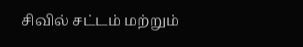சிவில் சட்டம் மற்றும்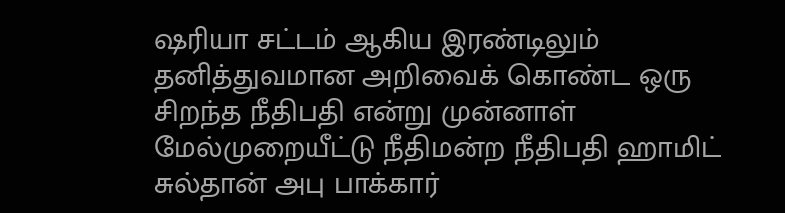ஷரியா சட்டம் ஆகிய இரண்டிலும் தனித்துவமான அறிவைக் கொண்ட ஒரு சிறந்த நீதிபதி என்று முன்னாள் மேல்முறையீட்டு நீதிமன்ற நீதிபதி ஹாமிட் சுல்தான் அபு பாக்கார்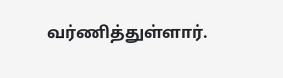வர்ணித்துள்ளார்.